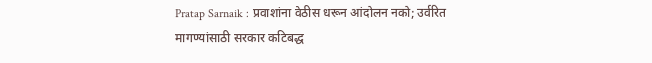Pratap Sarnaik : प्रवाशांना वेठीस धरून आंदोलन नको; उर्वरित मागण्यांसाठी सरकार कटिबद्ध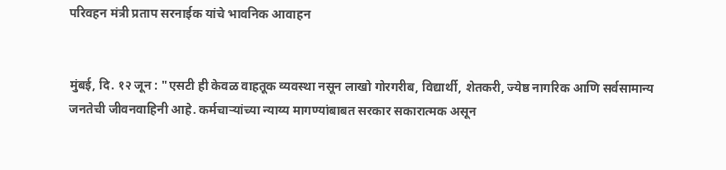परिवहन मंत्री प्रताप सरनाईक यांचे भावनिक आवाहन


मुंबई, दि. १२ जून : "एसटी ही केवळ वाहतूक व्यवस्था नसून लाखो गोरगरीब, विद्यार्थी, शेतकरी, ज्येष्ठ नागरिक आणि सर्वसामान्य जनतेची जीवनवाहिनी आहे. कर्मचाऱ्यांच्या न्याय्य मागण्यांबाबत सरकार सकारात्मक असून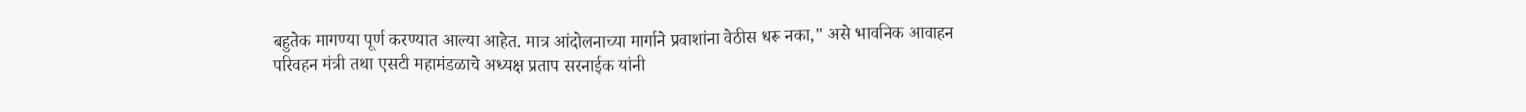बहुतेक मागण्या पूर्ण करण्यात आल्या आहेत. मात्र आंदोलनाच्या मार्गाने प्रवाशांना वेठीस धरू नका," असे भावनिक आवाहन परिवहन मंत्री तथा एसटी महामंडळाचे अध्यक्ष प्रताप सरनाईक यांनी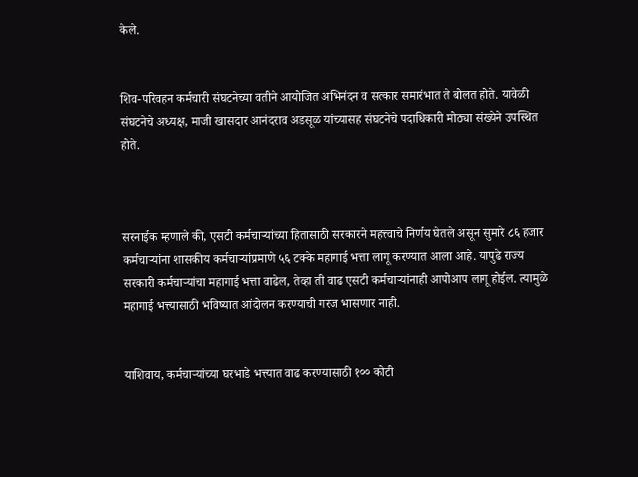केले.


शिव-परिवहन कर्मचारी संघटनेच्या वतीने आयोजित अभिनंदन व सत्कार समारंभात ते बोलत होते. यावेळी संघटनेचे अध्यक्ष, माजी खासदार आनंदराव अडसूळ यांच्यासह संघटनेचे पदाधिकारी मोठ्या संख्येने उपस्थित होते.



सरनाईक म्हणाले की, एसटी कर्मचाऱ्यांच्या हितासाठी सरकारने महत्त्वाचे निर्णय घेतले असून सुमारे ८६ हजार कर्मचाऱ्यांना शासकीय कर्मचाऱ्यांप्रमाणे ५६ टक्के महागाई भत्ता लागू करण्यात आला आहे. यापुढे राज्य सरकारी कर्मचाऱ्यांचा महागाई भत्ता वाढेल, तेव्हा ती वाढ एसटी कर्मचाऱ्यांनाही आपोआप लागू होईल. त्यामुळे महागाई भत्त्यासाठी भविष्यात आंदोलन करण्याची गरज भासणार नाही.


याशिवाय, कर्मचाऱ्यांच्या घरभाडे भत्त्यात वाढ करण्यासाठी १०० कोटी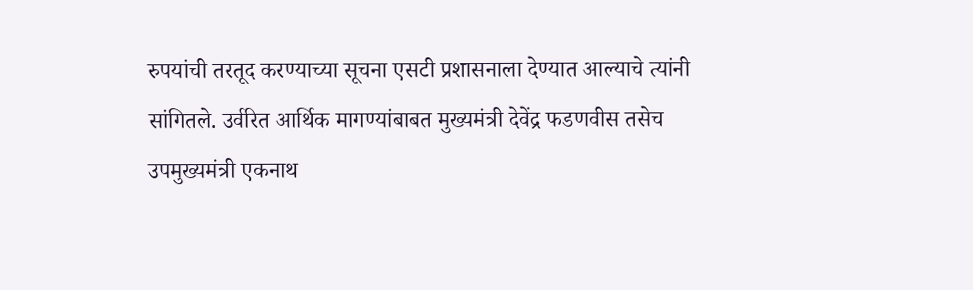रुपयांची तरतूद करण्याच्या सूचना एसटी प्रशासनाला देण्यात आल्याचे त्यांनी सांगितले. उर्वरित आर्थिक मागण्यांबाबत मुख्यमंत्री देवेंद्र फडणवीस तसेच उपमुख्यमंत्री एकनाथ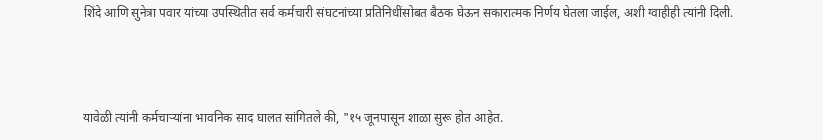शिंदे आणि सुनेत्रा पवार यांच्या उपस्थितीत सर्व कर्मचारी संघटनांच्या प्रतिनिधींसोबत बैठक घेऊन सकारात्मक निर्णय घेतला जाईल, अशी ग्वाहीही त्यांनी दिली.



यावेळी त्यांनी कर्मचाऱ्यांना भावनिक साद घालत सांगितले की, "१५ जूनपासून शाळा सुरू होत आहेत.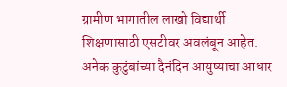ग्रामीण भागातील लाखो विद्यार्थी शिक्षणासाठी एसटीवर अवलंबून आहेत. अनेक कुटुंबांच्या दैनंदिन आयुष्याचा आधार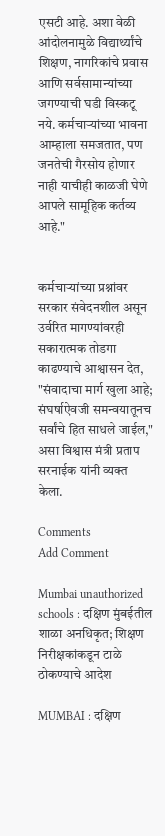एसटी आहे. अशा वेळी आंदोलनामुळे विद्यार्थ्यांचे शिक्षण, नागरिकांचे प्रवास आणि सर्वसामान्यांच्या जगण्याची घडी विस्कटू नये. कर्मचाऱ्यांच्या भावना आम्हाला समजतात, पण जनतेची गैरसोय होणार नाही याचीही काळजी घेणे आपले सामूहिक कर्तव्य आहे."


कर्मचाऱ्यांच्या प्रश्नांवर सरकार संवेदनशील असून उर्वरित मागण्यांवरही सकारात्मक तोडगा काढण्याचे आश्वासन देत, "संवादाचा मार्ग खुला आहे; संघर्षाऐवजी समन्वयातूनच सर्वांचे हित साधले जाईल," असा विश्वास मंत्री प्रताप सरनाईक यांनी व्यक्त केला.

Comments
Add Comment

Mumbai unauthorized schools : दक्षिण मुंबईतील शाळा अनधिकृत; शिक्षण निरीक्षकांकडून टाळे ठोकण्याचे आदेश

MUMBAI : दक्षिण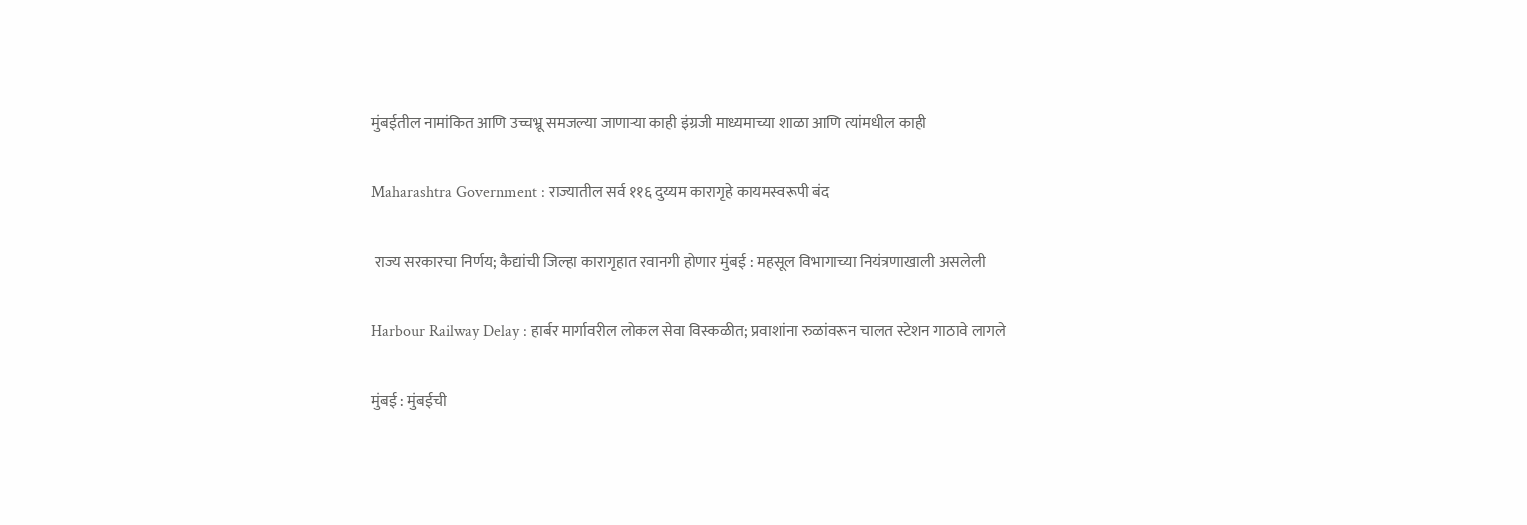मुंबईतील नामांकित आणि उच्चभ्रू समजल्या जाणाऱ्या काही इंग्रजी माध्यमाच्या शाळा आणि त्यांमधील काही

Maharashtra Government : राज्यातील सर्व ११६ दुय्यम कारागृहे कायमस्वरूपी बंद

 राज्य सरकारचा निर्णय; कैद्यांची जिल्हा कारागृहात रवानगी होणार मुंबई : महसूल विभागाच्या नियंत्रणाखाली असलेली

Harbour Railway Delay : हार्बर मार्गावरील लोकल सेवा विस्कळीत; प्रवाशांना रुळांवरून चालत स्टेशन गाठावे लागले

मुंबई : मुंबईची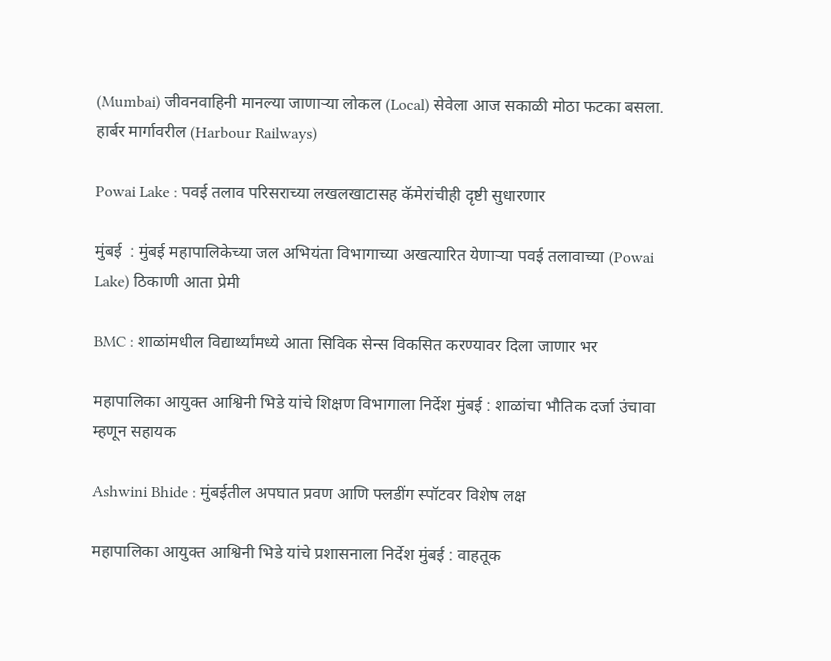(Mumbai) जीवनवाहिनी मानल्या जाणाऱ्या लोकल (Local) सेवेला आज सकाळी मोठा फटका बसला. हार्बर मार्गावरील (Harbour Railways)

Powai Lake : पवई तलाव परिसराच्या लखलखाटासह कॅमेरांचीही दृष्टी सुधारणार

मुंबई  : मुंबई महापालिकेच्या जल अभियंता विभागाच्या अखत्यारित येणाऱ्या पवई तलावाच्या (Powai Lake) ठिकाणी आता प्रेमी

BMC : शाळांमधील विद्यार्थ्यांमध्ये आता सिविक सेन्स विकसित करण्यावर दिला जाणार भर

महापालिका आयुक्त आश्विनी भिडे यांचे शिक्षण विभागाला निर्देश मुंबई : शाळांचा भौतिक दर्जा उंचावा म्‍हणून सहायक

Ashwini Bhide : मुंबईतील अपघात प्रवण आणि फ्लडींग स्पॉटवर विशेष लक्ष

महापालिका आयुक्त आश्विनी भिडे यांचे प्रशासनाला निर्देश मुंबई : वाहतूक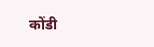कोंडी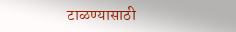टाळण्यासाठी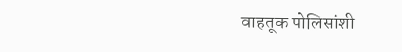वाहतूक पोलिसांशी